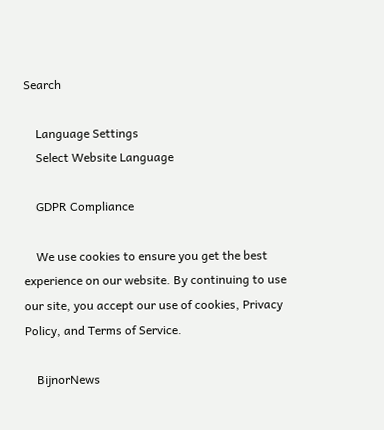Search

    Language Settings
    Select Website Language

    GDPR Compliance

    We use cookies to ensure you get the best experience on our website. By continuing to use our site, you accept our use of cookies, Privacy Policy, and Terms of Service.

    BijnorNews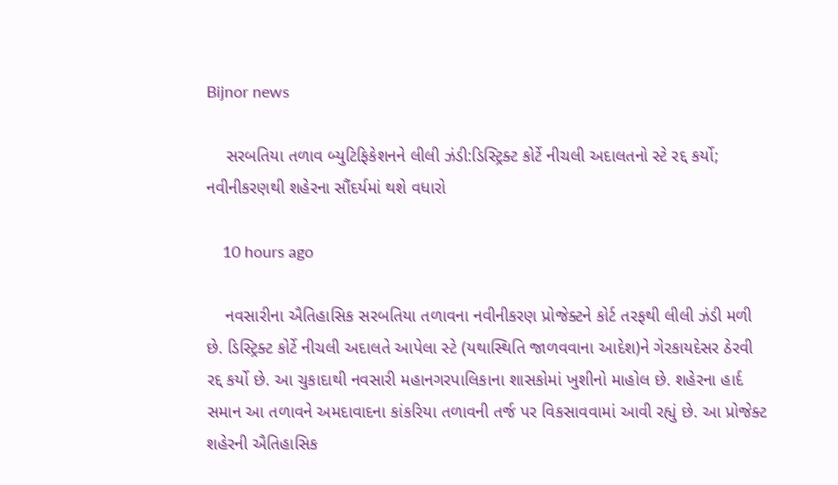Bijnor news

    સરબતિયા તળાવ બ્યુટિફિકેશનને લીલી ઝંડી:ડિસ્ટ્રિક્ટ કોર્ટે નીચલી અદાલતનો સ્ટે રદ્દ કર્યો; નવીનીકરણથી શહેરના સૌંદર્યમાં થશે વધારો

    10 hours ago

    નવસારીના ઐતિહાસિક સરબતિયા તળાવના નવીનીકરણ પ્રોજેક્ટને કોર્ટ તરફથી લીલી ઝંડી મળી છે. ડિસ્ટ્રિક્ટ કોર્ટે નીચલી અદાલતે આપેલા સ્ટે (યથાસ્થિતિ જાળવવાના આદેશ)ને ગેરકાયદેસર ઠેરવી રદ્દ કર્યો છે. આ ચુકાદાથી નવસારી મહાનગરપાલિકાના શાસકોમાં ખુશીનો માહોલ છે. શહેરના હાર્દ સમાન આ તળાવને અમદાવાદના કાંકરિયા તળાવની તર્જ પર વિકસાવવામાં આવી રહ્યું છે. આ પ્રોજેક્ટ શહેરની ઐતિહાસિક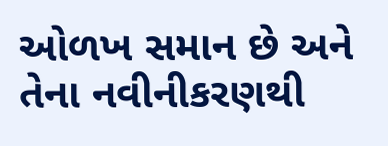ઓળખ સમાન છે અને તેના નવીનીકરણથી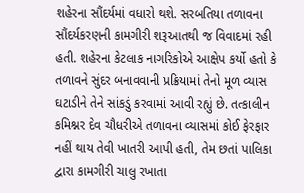શહેરના સૌંદર્યમાં વધારો થશે. સરબતિયા તળાવના સૌંદર્યકરણની કામગીરી શરૂઆતથી જ વિવાદમાં રહી હતી. શહેરના કેટલાક નાગરિકોએ આક્ષેપ કર્યો હતો કે તળાવને સુંદર બનાવવાની પ્રક્રિયામાં તેનો મૂળ વ્યાસ ઘટાડીને તેને સાંકડું કરવામાં આવી રહ્યું છે. તત્કાલીન કમિશ્નર દેવ ચૌધરીએ તળાવના વ્યાસમાં કોઈ ફેરફાર નહીં થાય તેવી ખાતરી આપી હતી, તેમ છતાં પાલિકા દ્વારા કામગીરી ચાલુ રખાતા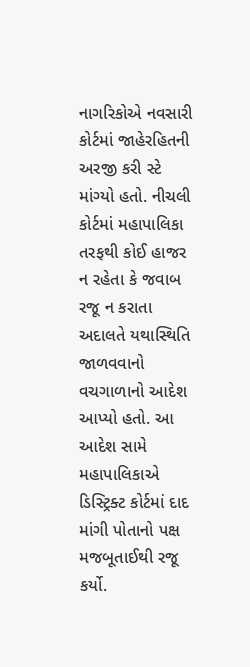નાગરિકોએ નવસારી કોર્ટમાં જાહેરહિતની અરજી કરી સ્ટે માંગ્યો હતો. નીચલી કોર્ટમાં મહાપાલિકા તરફથી કોઈ હાજર ન રહેતા કે જવાબ રજૂ ન કરાતા અદાલતે યથાસ્થિતિ જાળવવાનો વચગાળાનો આદેશ આપ્યો હતો. આ આદેશ સામે મહાપાલિકાએ ડિસ્ટ્રિક્ટ કોર્ટમાં દાદ માંગી પોતાનો પક્ષ મજબૂતાઈથી રજૂ કર્યો.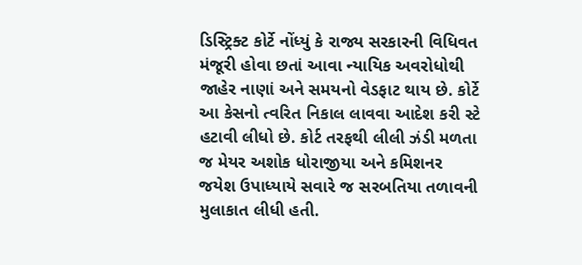ડિસ્ટ્રિક્ટ કોર્ટે નોંધ્યું કે રાજ્ય સરકારની વિધિવત મંજૂરી હોવા છતાં આવા ન્યાયિક અવરોધોથી જાહેર નાણાં અને સમયનો વેડફાટ થાય છે. કોર્ટે આ કેસનો ત્વરિત નિકાલ લાવવા આદેશ કરી સ્ટે હટાવી લીધો છે. કોર્ટ તરફથી લીલી ઝંડી મળતા જ મેયર અશોક ધોરાજીયા અને કમિશનર જયેશ ઉપાધ્યાયે સવારે જ સરબતિયા તળાવની મુલાકાત લીધી હતી.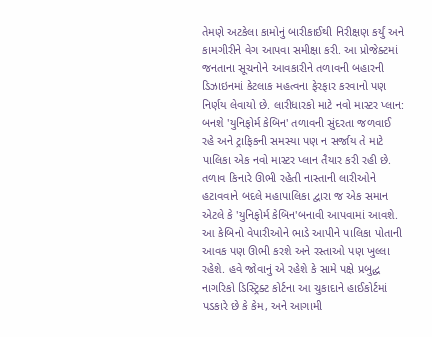તેમણે અટકેલા કામોનું બારીકાઈથી નિરીક્ષણ કર્યું અને કામગીરીને વેગ આપવા સમીક્ષા કરી. આ પ્રોજેક્ટમાં જનતાના સૂચનોને આવકારીને તળાવની બહારની ડિઝાઇનમાં કેટલાક મહત્વના ફેરફાર કરવાનો પણ નિર્ણય લેવાયો છે. લારીધારકો માટે નવો માસ્ટર પ્લાન: બનશે 'યુનિફોર્મ કેબિન' તળાવની સુંદરતા જળવાઈ રહે અને ટ્રાફિકની સમસ્યા પણ ન સર્જાય તે માટે પાલિકા એક નવો માસ્ટર પ્લાન તૈયાર કરી રહી છે. તળાવ કિનારે ઊભી રહેતી નાસ્તાની લારીઓને હટાવવાને બદલે મહાપાલિકા દ્વારા જ એક સમાન એટલે કે 'યુનિફોર્મ કેબિન'બનાવી આપવામાં આવશે. આ કેબિનો વેપારીઓને ભાડે આપીને પાલિકા પોતાની આવક પણ ઊભી કરશે અને રસ્તાઓ પણ ખુલ્લા રહેશે. હવે જોવાનું એ રહેશે કે સામે પક્ષે પ્રબુદ્ધ નાગરિકો ડિસ્ટ્રિક્ટ કોર્ટના આ ચુકાદાને હાઈકોર્ટમાં પડકારે છે કે કેમ, અને આગામી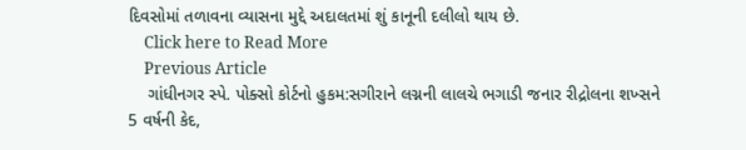દિવસોમાં તળાવના વ્યાસના મુદ્દે અદાલતમાં શું કાનૂની દલીલો થાય છે.
    Click here to Read More
    Previous Article
    ગાંધીનગર સ્પે. પોક્સો કોર્ટનો હુકમ:સગીરાને લગ્નની લાલચે ભગાડી જનાર રીદ્રોલના શખ્સને 5 વર્ષની કેદ,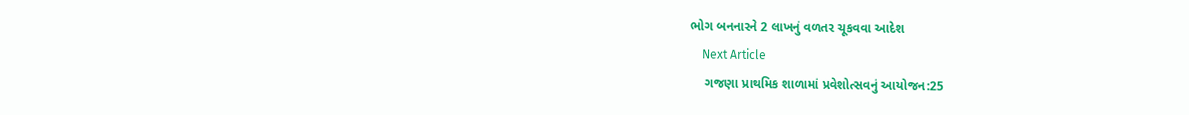ભોગ બનનારને 2 લાખનું વળતર ચૂકવવા આદેશ
    Next Article
    ગજણા પ્રાથમિક શાળામાં પ્રવેશોત્સવનું આયોજન:25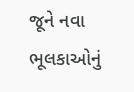જૂને નવા ભૂલકાઓનું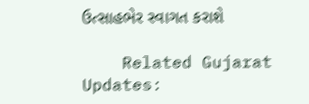ઉત્સાહભેર સ્વાગત કરાશે

    Related Gujarat Updates: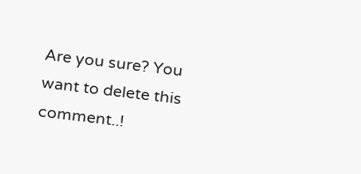Are you sure? You want to delete this comment..!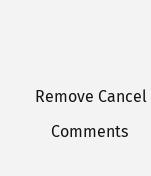Remove Cancel

    Comments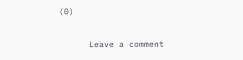(0)

      Leave a comment